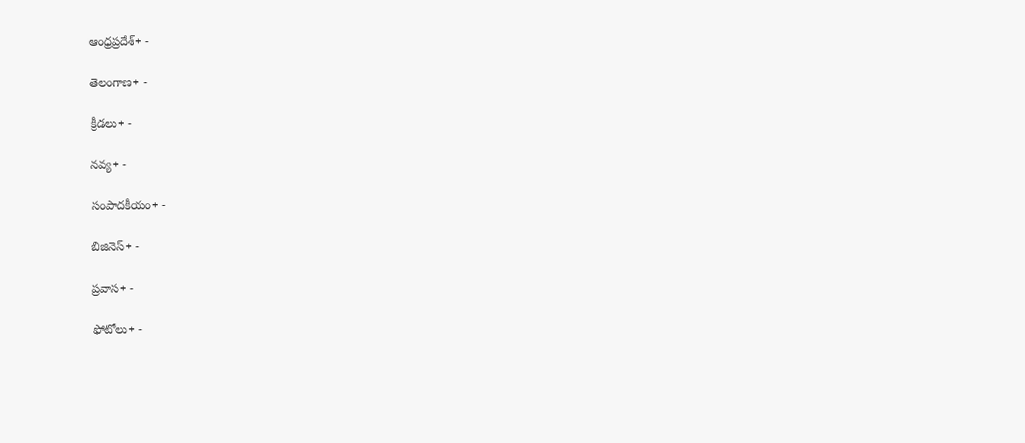ఆంధ్రప్రదేశ్+ -

తెలంగాణ+ -

క్రీడలు+ -

నవ్య+ -

సంపాదకీయం+ -

బిజినెస్+ -

ప్రవాస+ -

ఫోటోలు+ -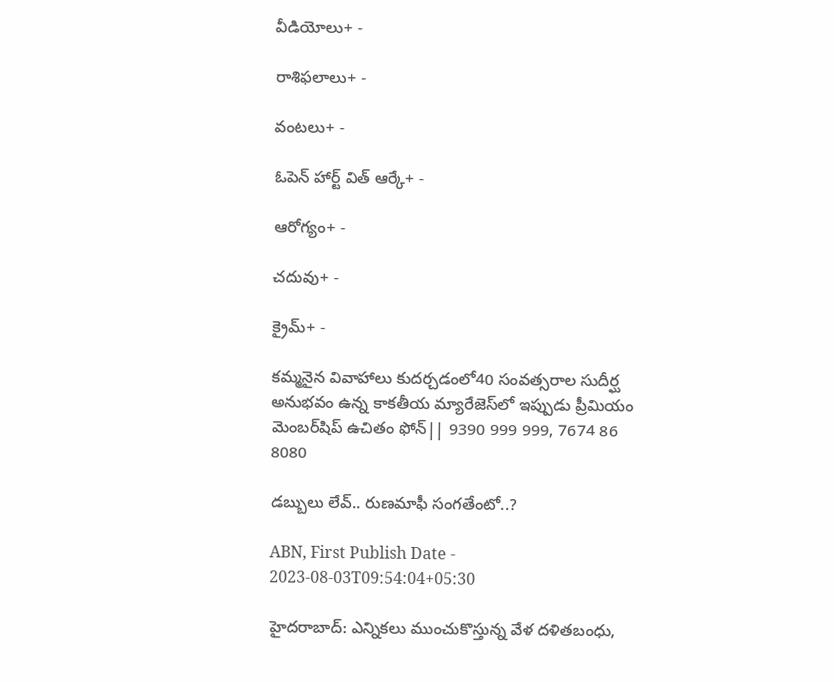వీడియోలు+ -

రాశిఫలాలు+ -

వంటలు+ -

ఓపెన్ హార్ట్ విత్ ఆర్కే+ -

ఆరోగ్యం+ -

చదువు+ -

క్రైమ్+ -

కమ్మనైన వివాహాలు కుదర్చడంలో40 సంవత్సరాల సుదీర్ఘ అనుభవం ఉన్న కాకతీయ మ్యారేజెస్‌లో ఇప్పుడు ప్రీమియం మెంబర్‌షిప్‌ ఉచితం ఫోన్|| 9390 999 999, 7674 86 8080

డబ్బులు లేవ్.. రుణమాఫీ సంగతేంటో..?

ABN, First Publish Date - 2023-08-03T09:54:04+05:30

హైదరాబాద్: ఎన్నికలు ముంచుకొస్తున్న వేళ దళితబంధు,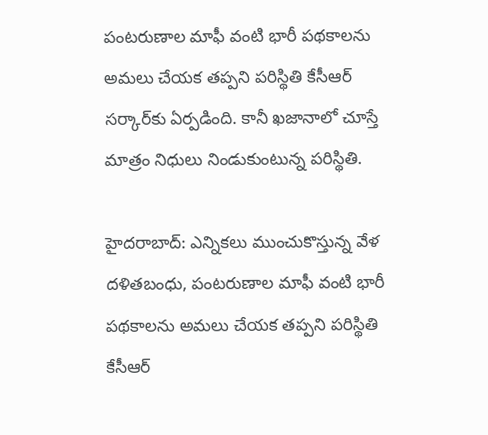పంటరుణాల మాఫీ వంటి భారీ పథకాలను అమలు చేయక తప్పని పరిస్థితి కేసీఆర్ సర్కార్‌కు ఏర్పడింది. కానీ ఖజానాలో చూస్తే మాత్రం నిధులు నిండుకుంటున్న పరిస్థితి.

హైదరాబాద్: ఎన్నికలు ముంచుకొస్తున్న వేళ దళితబంధు, పంటరుణాల మాఫీ వంటి భారీ పథకాలను అమలు చేయక తప్పని పరిస్థితి కేసీఆర్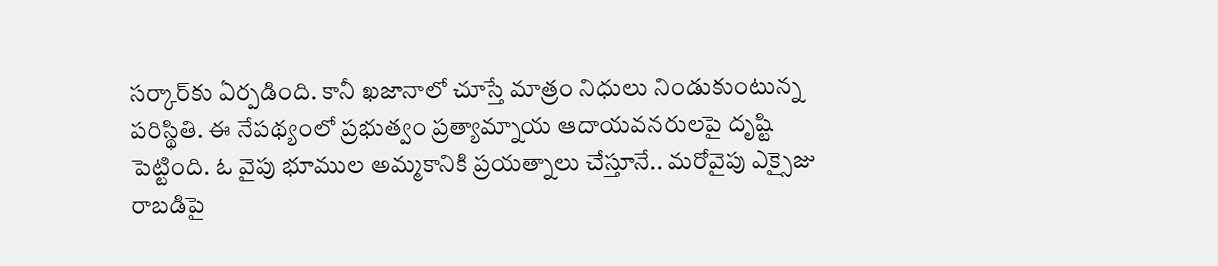సర్కార్‌కు ఏర్పడింది. కానీ ఖజానాలో చూస్తే మాత్రం నిధులు నిండుకుంటున్న పరిస్థితి. ఈ నేపథ్యంలో ప్రభుత్వం ప్రత్యామ్నాయ ఆదాయవనరులపై దృష్టి పెట్టింది. ఓ వైపు భూముల అమ్మకానికి ప్రయత్నాలు చేస్తూనే.. మరోవైపు ఎక్సైజు రాబడిపై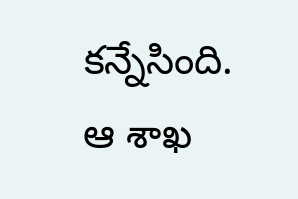కన్నేసింది. ఆ శాఖ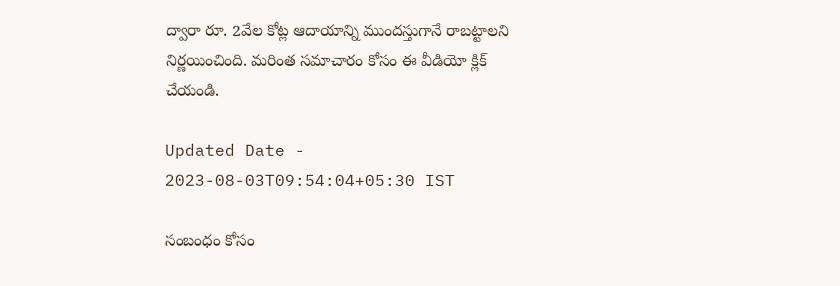ద్వారా రూ. 2వేల కోట్ల ఆదాయాన్ని ముందస్తుగానే రాబట్టాలని నిర్ణయించింది. మరింత సమాచారం కోసం ఈ వీడియో క్లిక్ చేయండి.

Updated Date - 2023-08-03T09:54:04+05:30 IST

సంబంధం కోసం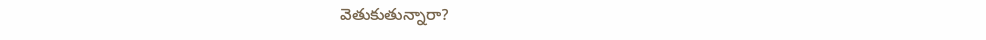వెతుకుతున్నారా?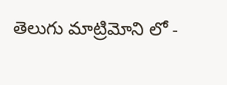తెలుగు మాట్రిమోని లో -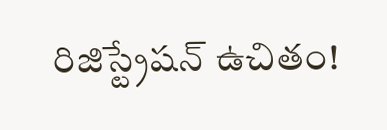రిజిస్ట్రేషన్ ఉచితం!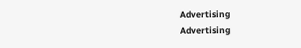Advertising
Advertising